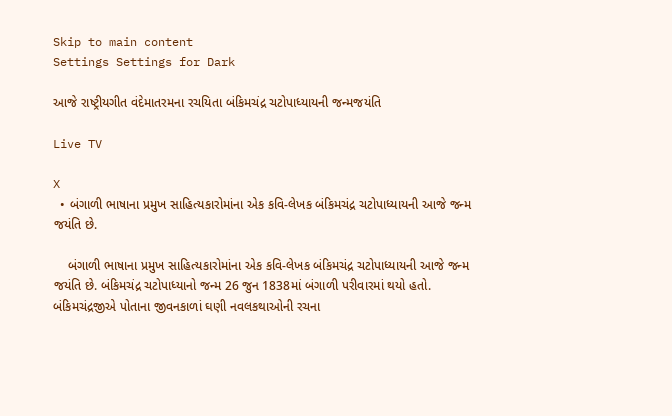Skip to main content
Settings Settings for Dark

આજે રાષ્ટ્રીયગીત વંદેમાતરમના રચયિતા બંકિમચંદ્ર ચટોપાધ્યાયની જન્મજયંતિ

Live TV

X
  • બંગાળી ભાષાના પ્રમુખ સાહિત્યકારોમાંના એક કવિ-લેખક બંકિમચંદ્ર ચટોપાધ્યાયની આજે જન્મ જયંતિ છે.

    બંગાળી ભાષાના પ્રમુખ સાહિત્યકારોમાંના એક કવિ-લેખક બંકિમચંદ્ર ચટોપાધ્યાયની આજે જન્મ જયંતિ છે. બંકિમચંદ્ર ચટોપાધ્યાનો જન્મ 26 જુન 1838માં બંગાળી પરીવારમાં થયો હતો. બંકિમચંદ્રજીએ પોતાના જીવનકાળાં ઘણી નવલકથાઓની રચના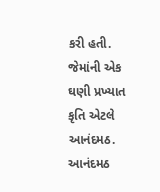કરી હતી. જેમાંની એક ઘણી પ્રખ્યાત કૃતિ એટલે આનંદમઠ. આનંદમઠ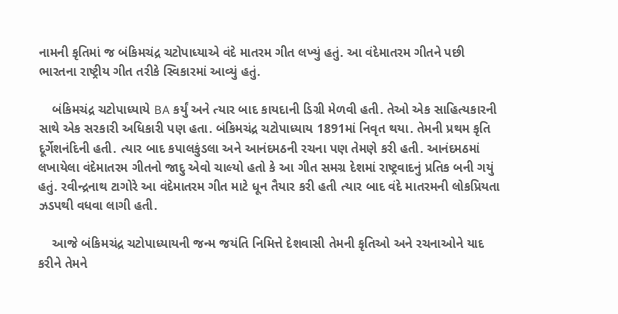નામની કૃતિમાં જ બંકિમચંદ્ર ચટોપાધ્યાએ વંદે માતરમ ગીત લખ્યું હતું. આ વંદેમાતરમ ગીતને પછી ભારતના રાષ્ટ્રીય ગીત તરીકે સ્વિકારમાં આવ્યું હતું.

    બંકિમચંદ્ર ચટોપાધ્યાયે BA કર્યું અને ત્યાર બાદ કાયદાની ડિગ્રી મેળવી હતી. તેઓ એક સાહિત્યકારની સાથે એક સરકારી અધિકારી પણ હતા. બંકિમચંદ્ર ચટોપાધ્યાય 1891માં નિવૃત થયા. તેમની પ્રથમ કૃતિ દૂર્ગેશનંદિની હતી. ત્યાર બાદ કપાલકુંડલા અને આનંદમઠની રચના પણ તેમણે કરી હતી. આનંદમઠમાં લખાયેલા વંદેમાતરમ ગીતનો જાદુ એવો ચાલ્યો હતો કે આ ગીત સમગ્ર દેશમાં રાષ્ટ્રવાદનું પ્રતિક બની ગયું હતું. રવીન્દ્રનાથ ટાગોરે આ વંદેમાતરમ ગીત માટે ધૂન તૈયાર કરી હતી ત્યાર બાદ વંદે માતરમની લોકપ્રિયતા ઝડપથી વધવા લાગી હતી.

    આજે બંકિમચંદ્ર ચટોપાધ્યાયની જન્મ જયંતિ નિમિત્તે દેશવાસી તેમની કૃતિઓ અને રચનાઓને યાદ કરીને તેમને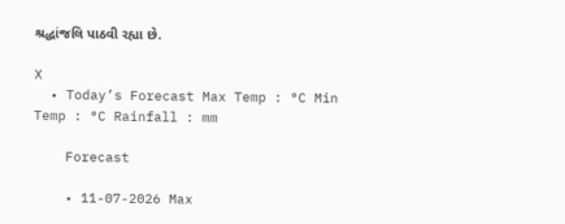શ્રદ્ધાંજલિ પાઠવી રહ્યા છે.

X
  • Today’s Forecast Max Temp : °C Min Temp : °C Rainfall : mm

    Forecast

    • 11-07-2026 Max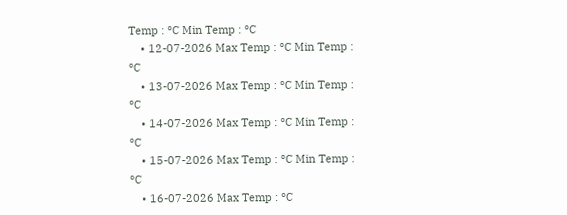Temp : °C Min Temp : °C
    • 12-07-2026 Max Temp : °C Min Temp : °C
    • 13-07-2026 Max Temp : °C Min Temp : °C
    • 14-07-2026 Max Temp : °C Min Temp : °C
    • 15-07-2026 Max Temp : °C Min Temp : °C
    • 16-07-2026 Max Temp : °C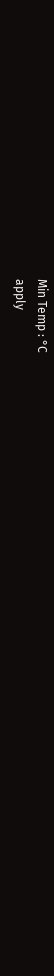Min Temp : °C
apply